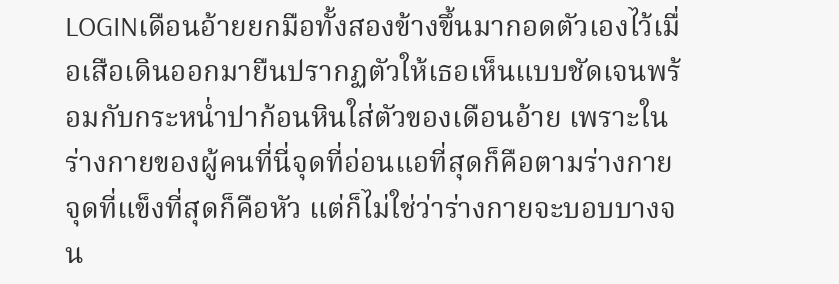LOGINเดือนอ้ายยกมือทั้งสองข้างขึ้นมากอดตัวเองไว้เมื่อเสือเดินออกมายืนปรากฏตัวให้เธอเห็นแบบชัดเจนพร้อมกับกระหน่ำปาก้อนหินใส่ตัวของเดือนอ้าย เพราะในร่างกายของผู้คนที่นี่จุดที่อ่อนแอที่สุดก็คือตามร่างกาย จุดที่แข็งที่สุดก็คือหัว แต่ก็ไม่ใช่ว่าร่างกายจะบอบบางจน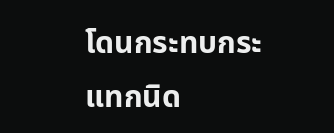โดนกระทบกระแทกนิด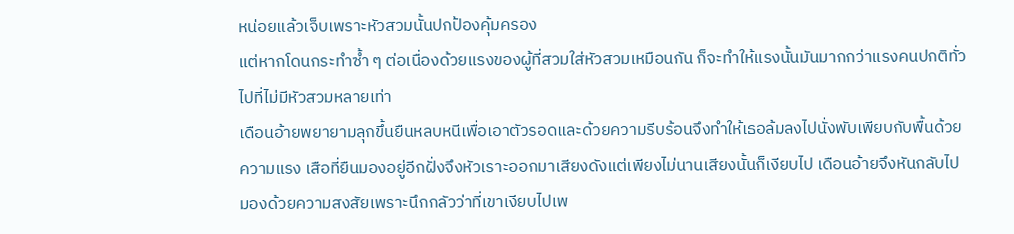หน่อยแล้วเจ็บเพราะหัวสวมนั้นปกป้องคุ้มครอง
แต่หากโดนกระทำซ้ำ ๆ ต่อเนื่องด้วยแรงของผู้ที่สวมใส่หัวสวมเหมือนกัน ก็จะทำให้แรงนั้นมันมากกว่าแรงคนปกติทั่วไปที่ไม่มีหัวสวมหลายเท่า
เดือนอ้ายพยายามลุกขึ้นยืนหลบหนีเพื่อเอาตัวรอดและด้วยความรีบร้อนจึงทำให้เธอล้มลงไปนั่งพับเพียบกับพื้นด้วยความแรง เสือที่ยืนมองอยู่อีกฝั่งจึงหัวเราะออกมาเสียงดังแต่เพียงไม่นานเสียงนั้นก็เงียบไป เดือนอ้ายจึงหันกลับไปมองด้วยความสงสัยเพราะนึกกลัวว่าที่เขาเงียบไปเพ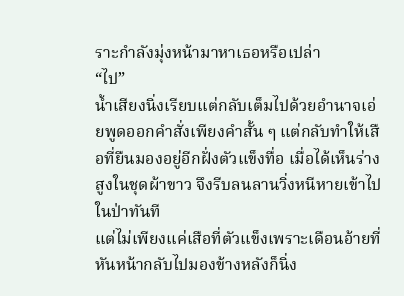ราะกำลังมุ่งหน้ามาหาเธอหรือเปล่า
“ไป”
น้ำเสียงนิ่งเรียบแต่กลับเต็มไปด้วยอำนาจเอ่ยพูดออกคำสั่งเพียงคำสั้น ๆ แต่กลับทำให้เสือที่ยืนมองอยู่อีกฝั่งตัวแข็งทื่อ เมื่อได้เห็นร่างสูงในชุดผ้าขาว จึงรีบลนลานวิ่งหนีหายเข้าไปในป่าทันที
แต่ไม่เพียงแค่เสือที่ตัวแข็งเพราะเดือนอ้ายที่หันหน้ากลับไปมองข้างหลังก็นิ่ง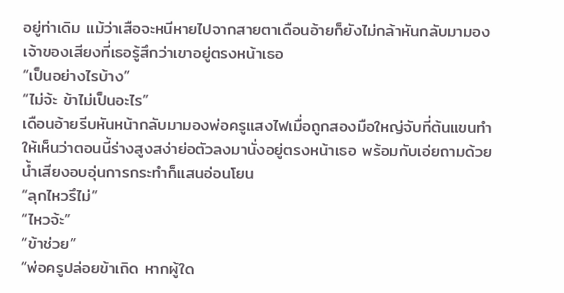อยู่ท่าเดิม แม้ว่าเสือจะหนีหายไปจากสายตาเดือนอ้ายก็ยังไม่กล้าหันกลับมามองเจ้าของเสียงที่เธอรู้สึกว่าเขาอยู่ตรงหน้าเธอ
“เป็นอย่างไรบ้าง”
“ไม่จ้ะ ข้าไม่เป็นอะไร”
เดือนอ้ายรีบหันหน้ากลับมามองพ่อครูแสงไฟเมื่อถูกสองมือใหญ่จับที่ต้นแขนทำให้เห็นว่าตอนนี้ร่างสูงสง่าย่อตัวลงมานั่งอยู่ตรงหน้าเธอ พร้อมกับเอ่ยถามด้วยน้ำเสียงอบอุ่นการกระทำก็แสนอ่อนโยน
“ลุกไหวรึไม่”
“ไหวจ้ะ”
“ข้าช่วย”
“พ่อครูปล่อยข้าเถิด หากผู้ใด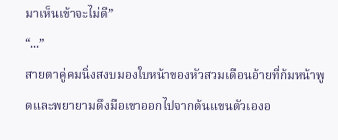มาเห็นเข้าจะไม่ดี”
“...”
สายตาคู่คมนิ่งสงบมองใบหน้าของหัวสวมเดือนอ้ายที่ก้มหน้าพูดและพยายามดึงมือเขาออกไปจากต้นแขนตัวเองอ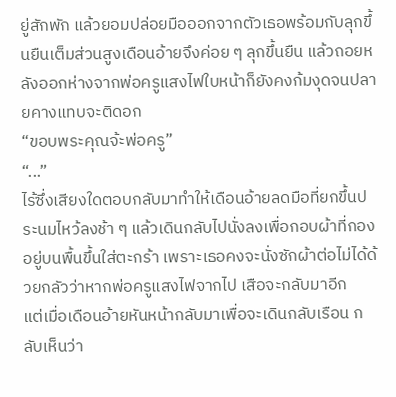ยู่สักพัก แล้วยอมปล่อยมือออกจากตัวเธอพร้อมกับลุกขึ้นยืนเต็มส่วนสูงเดือนอ้ายจึงค่อย ๆ ลุกขึ้นยืน แล้วถอยหลังออกห่างจากพ่อครูแสงไฟใบหน้าก็ยังคงก้มงุดจนปลายคางแทบจะติดอก
“ขอบพระคุณจ้ะพ่อครู”
“...”
ไร้ซึ่งเสียงใดตอบกลับมาทำให้เดือนอ้ายลดมือที่ยกขึ้นประนมไหว้ลงช้า ๆ แล้วเดินกลับไปนั่งลงเพื่อกอบผ้าที่กองอยู่บนพื้นขึ้นใส่ตะกร้า เพราะเธอคงจะนั่งซักผ้าต่อไม่ได้ด้วยกลัวว่าหากพ่อครูแสงไฟจากไป เสือจะกลับมาอีก
แต่เมื่อเดือนอ้ายหันหน้ากลับมาเพื่อจะเดินกลับเรือน กลับเห็นว่า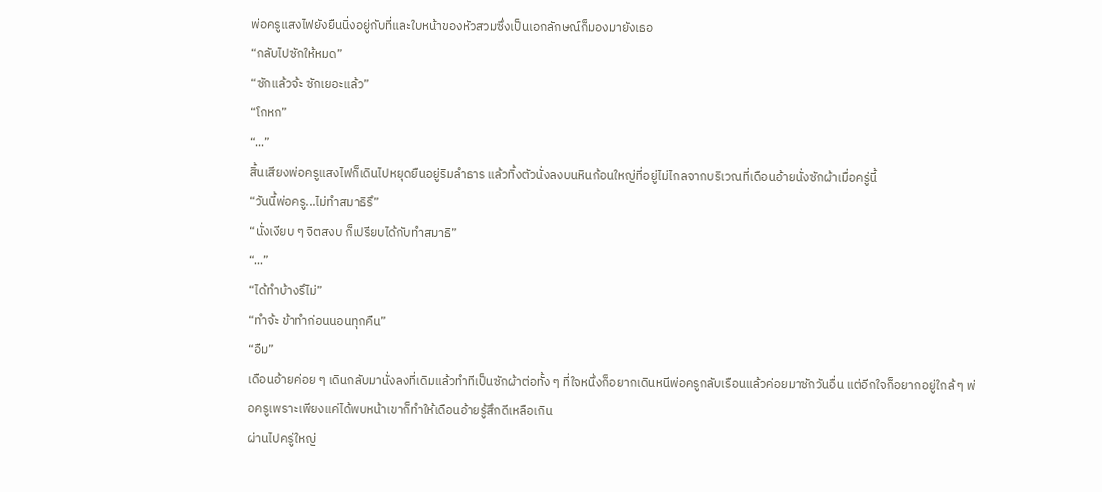พ่อครูแสงไฟยังยืนนิ่งอยู่กับที่และใบหน้าของหัวสวมซึ่งเป็นเอกลักษณ์ก็มองมายังเธอ
“กลับไปซักให้หมด”
“ซักแล้วจ้ะ ซักเยอะแล้ว”
“โกหก”
“...”
สิ้นเสียงพ่อครูแสงไฟก็เดินไปหยุดยืนอยู่ริมลำธาร แล้วทิ้งตัวนั่งลงบนหินก้อนใหญ่ที่อยู่ไม่ไกลจากบริเวณที่เดือนอ้ายนั่งซักผ้าเมื่อครู่นี้
“วันนี้พ่อครู...ไม่ทำสมาธิรึ”
“นั่งเงียบ ๆ จิตสงบ ก็เปรียบได้กับทำสมาธิ”
“...”
“ได้ทำบ้างรึไม่”
“ทำจ้ะ ข้าทำก่อนนอนทุกคืน”
“อืม”
เดือนอ้ายค่อย ๆ เดินกลับมานั่งลงที่เดิมแล้วทำทีเป็นซักผ้าต่อทั้ง ๆ ที่ใจหนึ่งก็อยากเดินหนีพ่อครูกลับเรือนแล้วค่อยมาซักวันอื่น แต่อีกใจก็อยากอยู่ใกล้ ๆ พ่อครูเพราะเพียงแค่ได้พบหน้าเขาก็ทำให้เดือนอ้ายรู้สึกดีเหลือเกิน
ผ่านไปครู่ใหญ่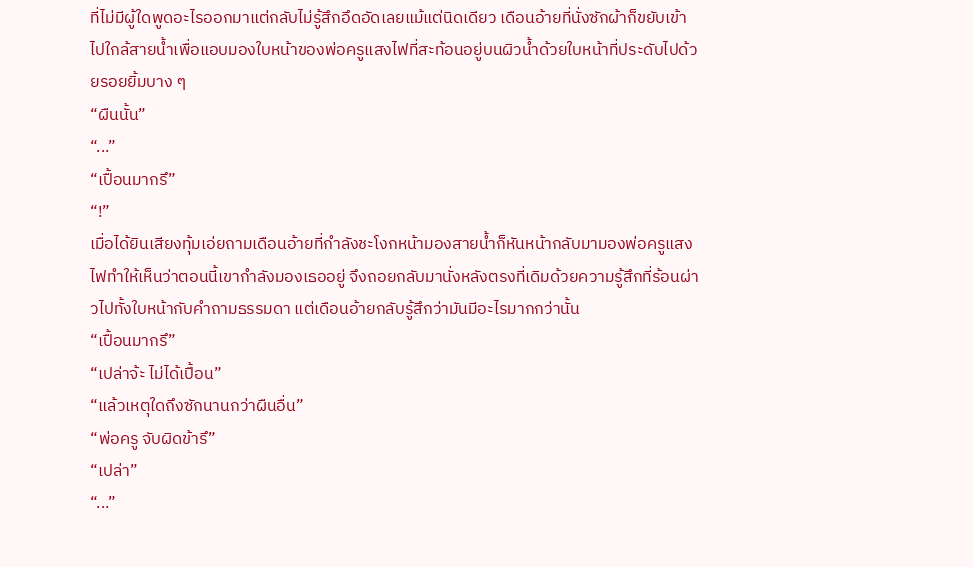ที่ไม่มีผู้ใดพูดอะไรออกมาแต่กลับไม่รู้สึกอึดอัดเลยแม้แต่นิดเดียว เดือนอ้ายที่นั่งซักผ้าก็ขยับเข้าไปใกล้สายน้ำเพื่อแอบมองใบหน้าของพ่อครูแสงไฟที่สะท้อนอยู่บนผิวน้ำด้วยใบหน้าที่ประดับไปด้วยรอยยิ้มบาง ๆ
“ผืนนั้น”
“...”
“เปื้อนมากรึ”
“!”
เมื่อได้ยินเสียงทุ้มเอ่ยถามเดือนอ้ายที่กำลังชะโงกหน้ามองสายน้ำก็หันหน้ากลับมามองพ่อครูแสงไฟทำให้เห็นว่าตอนนี้เขากำลังมองเธออยู่ จึงถอยกลับมานั่งหลังตรงที่เดิมด้วยความรู้สึกที่ร้อนผ่าวไปทั้งใบหน้ากับคำถามธรรมดา แต่เดือนอ้ายกลับรู้สึกว่ามันมีอะไรมากกว่านั้น
“เปื้อนมากรึ”
“เปล่าจ้ะ ไม่ได้เปื้อน”
“แล้วเหตุใดถึงซักนานกว่าผืนอื่น”
“พ่อครู จับผิดข้ารึ”
“เปล่า”
“...”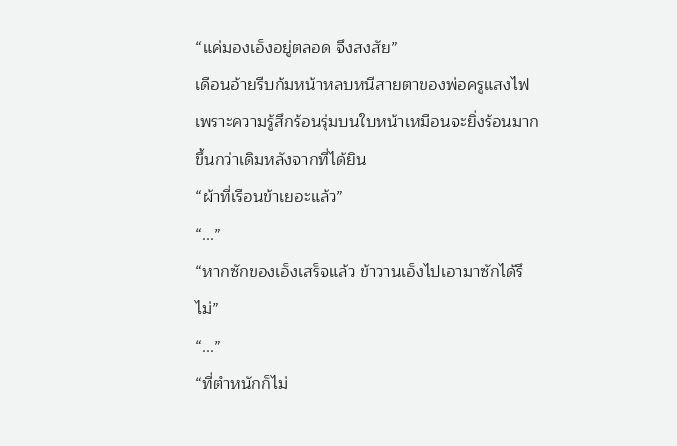“แค่มองเอ็งอยู่ตลอด จึงสงสัย”
เดือนอ้ายรีบก้มหน้าหลบหนีสายตาของพ่อครูแสงไฟ เพราะความรู้สึกร้อนรุ่มบนใบหน้าเหมือนจะยิ่งร้อนมากขึ้นกว่าเดิมหลังจากที่ได้ยิน
“ผ้าที่เรือนข้าเยอะแล้ว”
“...”
“หากซักของเอ็งเสร็จแล้ว ข้าวานเอ็งไปเอามาซักได้รึไม่”
“...”
“ที่ตำหนักก็ไม่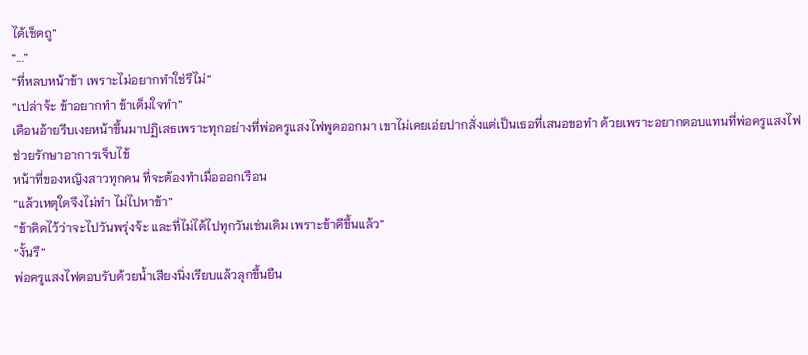ได้เช็ดถู”
“...”
“ที่หลบหน้าข้า เพราะไม่อยากทำใช่รึไม่”
“เปล่าจ้ะ ข้าอยากทำ ข้าเต็มใจทำ”
เดือนอ้ายรีบเงยหน้าขึ้นมาปฏิเสธเพราะทุกอย่างที่พ่อครูแสงไฟพูดออกมา เขาไม่เคยเอ่ยปากสั่งแต่เป็นเธอที่เสนอขอทำ ด้วยเพราะอยากตอบแทนที่พ่อครูแสงไฟช่วยรักษาอาการเจ็บไข้
หน้าที่ของหญิงสาวทุกคน ที่จะต้องทำเมื่อออกเรือน
“แล้วเหตุใดจึงไม่ทำ ไม่ไปหาข้า”
“ข้าคิดไว้ว่าจะไปวันพรุ่งจ้ะ และที่ไม่ได้ไปทุกวันเช่นเดิม เพราะข้าดีขึ้นแล้ว”
“งั้นรึ”
พ่อครูแสงไฟตอบรับด้วยน้ำเสียงนิ่งเรียบแล้วลุกขึ้นยืน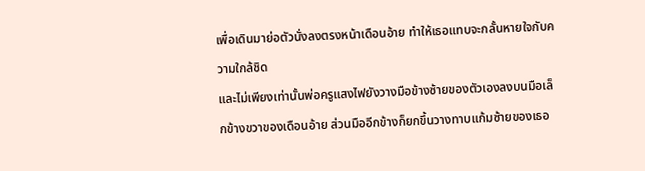เพื่อเดินมาย่อตัวนั่งลงตรงหน้าเดือนอ้าย ทำให้เธอแทบจะกลั้นหายใจกับความใกล้ชิด
และไม่เพียงเท่านั้นพ่อครูแสงไฟยังวางมือข้างซ้ายของตัวเองลงบนมือเล็กข้างขวาของเดือนอ้าย ส่วนมืออีกข้างก็ยกขึ้นวางทาบแก้มซ้ายของเธอ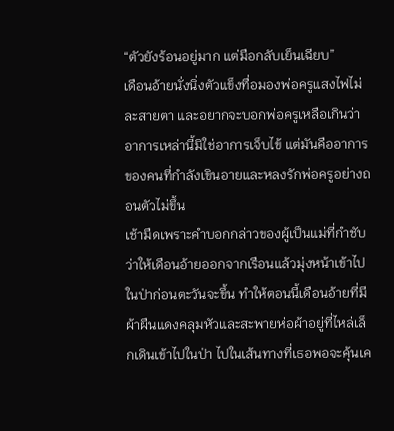“ตัวยังร้อนอยู่มาก แต่มือกลับเย็นเฉียบ”
เดือนอ้ายนั่งนิ่งตัวแข็งทื่อมองพ่อครูแสงไฟไม่ละสายตา และอยากจะบอกพ่อครูเหลือเกินว่าอาการเหล่านี้มิใช่อาการเจ็บไข้ แต่มันคืออาการของคนที่กำลังเขินอายและหลงรักพ่อครูอย่างถอนตัวไม่ขึ้น
เช้ามืดเพราะคำบอกกล่าวของผู้เป็นแม่ที่กำชับว่าให้เดือนอ้ายออกจากเรือนแล้วมุ่งหน้าเข้าไปในป่าก่อนตะวันจะขึ้น ทำให้ตอนนี้เดือนอ้ายที่มีผ้าผืนแดงคลุมหัวและสะพายห่อผ้าอยู่ที่ไหล่เล็กเดินเข้าไปในป่า ไปในเส้นทางที่เธอพอจะคุ้นเค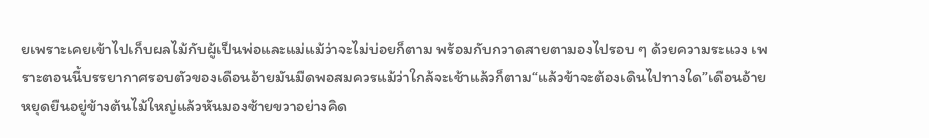ยเพราะเคยเข้าไปเก็บผลไม้กับผู้เป็นพ่อและแม่แม้ว่าจะไม่บ่อยก็ตาม พร้อมกับกวาดสายตามองไปรอบ ๆ ด้วยความระแวง เพราะตอนนี้บรรยากาศรอบตัวของเดือนอ้ายมันมืดพอสมควรแม้ว่าใกล้จะเช้าแล้วก็ตาม“แล้วข้าจะต้องเดินไปทางใด”เดือนอ้ายหยุดยืนอยู่ข้างต้นไม้ใหญ่แล้วหันมองซ้ายขวาอย่างคิด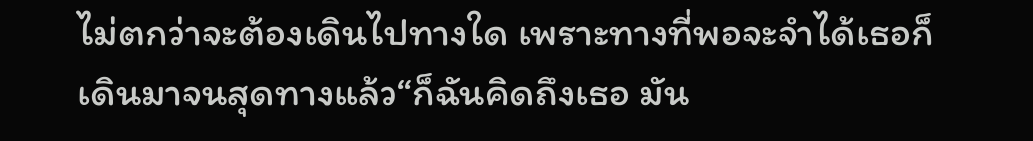ไม่ตกว่าจะต้องเดินไปทางใด เพราะทางที่พอจะจำได้เธอก็เดินมาจนสุดทางแล้ว“ก็ฉันคิดถึงเธอ มัน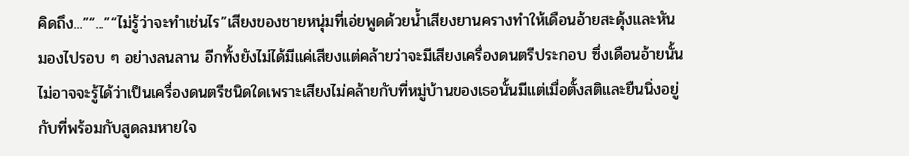คิดถึง...”“...”“ไม่รู้ว่าจะทำเช่นไร”เสียงของชายหนุ่มที่เอ่ยพูดด้วยน้ำเสียงยานครางทำให้เดือนอ้ายสะดุ้งและหันมองไปรอบ ๆ อย่างลนลาน อีกทั้งยังไม่ได้มีแค่เสียงแต่คล้ายว่าจะมีเสียงเครื่องดนตรีประกอบ ซึ่งเดือนอ้ายนั้นไม่อาจจะรู้ได้ว่าเป็นเครื่องดนตรีชนิดใดเพราะเสียงไม่คล้ายกับที่หมู่บ้านของเธอนั้นมีแต่เมื่อตั้งสติและยืนนิ่งอยู่กับที่พร้อมกับสูดลมหายใจ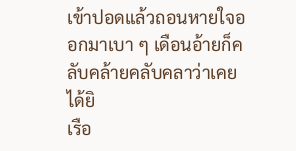เข้าปอดแล้วถอนหายใจออกมาเบา ๆ เดือนอ้ายก็คลับคล้ายคลับคลาว่าเคยได้ยิ
เรือ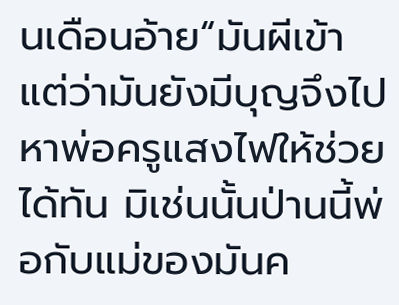นเดือนอ้าย“มันผีเข้า แต่ว่ามันยังมีบุญจึงไปหาพ่อครูแสงไฟให้ช่วยได้ทัน มิเช่นนั้นป่านนี้พ่อกับแม่ของมันค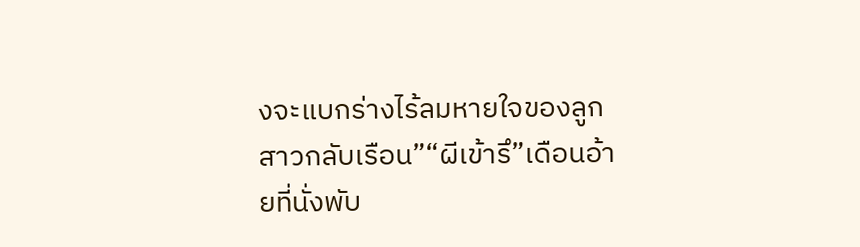งจะแบกร่างไร้ลมหายใจของลูกสาวกลับเรือน”“ผีเข้ารึ”เดือนอ้ายที่นั่งพับ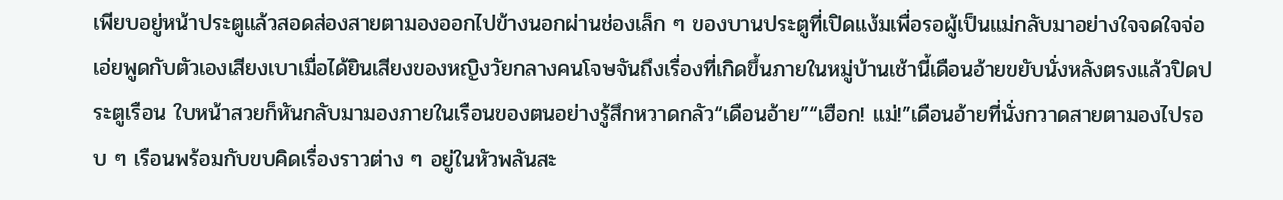เพียบอยู่หน้าประตูแล้วสอดส่องสายตามองออกไปข้างนอกผ่านช่องเล็ก ๆ ของบานประตูที่เปิดแง้มเพื่อรอผู้เป็นแม่กลับมาอย่างใจจดใจจ่อ เอ่ยพูดกับตัวเองเสียงเบาเมื่อได้ยินเสียงของหญิงวัยกลางคนโจษจันถึงเรื่องที่เกิดขึ้นภายในหมู่บ้านเช้านี้เดือนอ้ายขยับนั่งหลังตรงแล้วปิดประตูเรือน ใบหน้าสวยก็หันกลับมามองภายในเรือนของตนอย่างรู้สึกหวาดกลัว“เดือนอ้าย”“เฮือก! แม่!”เดือนอ้ายที่นั่งกวาดสายตามองไปรอบ ๆ เรือนพร้อมกับขบคิดเรื่องราวต่าง ๆ อยู่ในหัวพลันสะ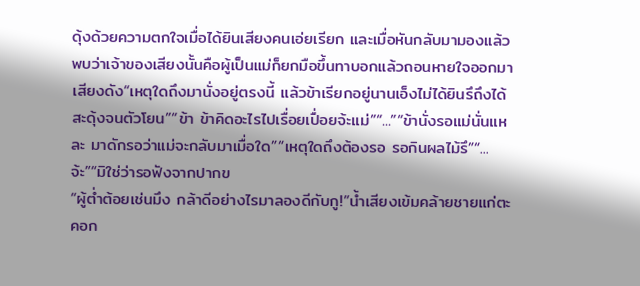ดุ้งด้วยความตกใจเมื่อได้ยินเสียงคนเอ่ยเรียก และเมื่อหันกลับมามองแล้วพบว่าเจ้าของเสียงนั้นคือผู้เป็นแม่ก็ยกมือขึ้นทาบอกแล้วถอนหายใจออกมาเสียงดัง“เหตุใดถึงมานั่งอยู่ตรงนี้ แล้วข้าเรียกอยู่นานเอ็งไม่ได้ยินรึถึงได้สะดุ้งจนตัวโยน”“ข้า ข้าคิดอะไรไปเรื่อยเปื่อยจ้ะแม่”“...”“ข้านั่งรอแม่นั่นแหละ มาดักรอว่าแม่จะกลับมาเมื่อใด”“เหตุใดถึงต้องรอ รอกินผลไม้รึ”“...จ้ะ”“มิใช่ว่ารอฟังจากปากข
“ผู้ต่ำต้อยเช่นมึง กล้าดีอย่างไรมาลองดีกับกู!”น้ำเสียงเข้มคล้ายชายแก่ตะคอก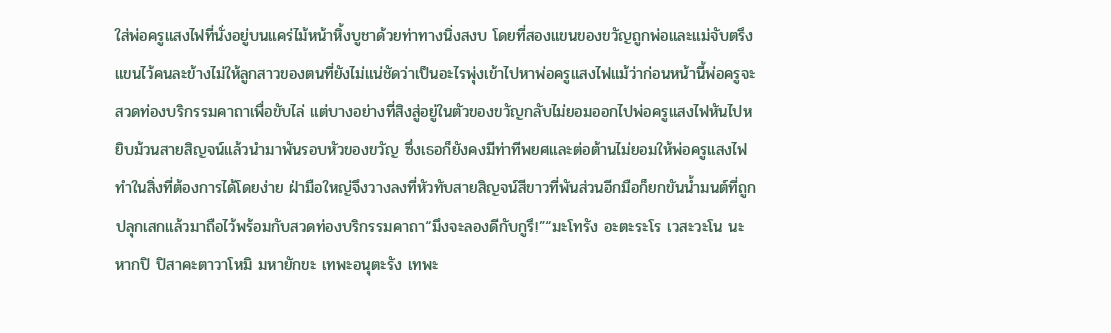ใส่พ่อครูแสงไฟที่นั่งอยู่บนแคร่ไม้หน้าหิ้งบูชาด้วยท่าทางนิ่งสงบ โดยที่สองแขนของขวัญถูกพ่อและแม่จับตรึงแขนไว้คนละข้างไม่ให้ลูกสาวของตนที่ยังไม่แน่ชัดว่าเป็นอะไรพุ่งเข้าไปหาพ่อครูแสงไฟแม้ว่าก่อนหน้านี้พ่อครูจะสวดท่องบริกรรมคาถาเพื่อขับไล่ แต่บางอย่างที่สิงสู่อยู่ในตัวของขวัญกลับไม่ยอมออกไปพ่อครูแสงไฟหันไปหยิบม้วนสายสิญจน์แล้วนำมาพันรอบหัวของขวัญ ซึ่งเธอก็ยังคงมีท่าทีพยศและต่อต้านไม่ยอมให้พ่อครูแสงไฟทำในสิ่งที่ต้องการได้โดยง่าย ฝ่ามือใหญ่จึงวางลงที่หัวทับสายสิญจน์สีขาวที่พันส่วนอีกมือก็ยกขันน้ำมนต์ที่ถูกปลุกเสกแล้วมาถือไว้พร้อมกับสวดท่องบริกรรมคาถา“มึงจะลองดีกับกูรึ!”“มะโทรัง อะตะระโร เวสะวะโน นะหากปิ ปิสาคะตาวาโหมิ มหายักขะ เทพะอนุตะรัง เทพะ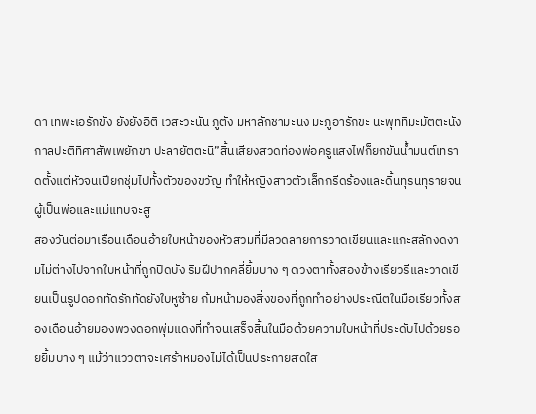ดา เทพะเอรักขัง ยังยังอิติ เวสะวะนัน ภูตัง มหาลักชามะนง มะภูอารักขะ นะพุททิมะมัตตะนัง กาลปะติทิศาสัพเพยักขา ปะลายัตตะนิ”สิ้นเสียงสวดท่องพ่อครูแสงไฟก็ยกขันน้ำมนต์เทราดตั้งแต่หัวจนเปียกชุ่มไปทั้งตัวของขวัญ ทำให้หญิงสาวตัวเล็กกรีดร้องและดิ้นทุรนทุรายจนผู้เป็นพ่อและแม่แทบจะสู
สองวันต่อมาเรือนเดือนอ้ายใบหน้าของหัวสวมที่มีลวดลายการวาดเขียนและแกะสลักงดงามไม่ต่างไปจากใบหน้าที่ถูกปิดบัง ริมฝีปากคลี่ยิ้มบาง ๆ ดวงตาทั้งสองข้างเรียวรีและวาดเขียนเป็นรูปดอกทัดรักทัดยังใบหูซ้าย ก้มหน้ามองสิ่งของที่ถูกทำอย่างประณีตในมือเรียวทั้งสองเดือนอ้ายมองพวงดอกพุ่มแดงที่ทำจนเสร็จสิ้นในมือด้วยความใบหน้าที่ประดับไปด้วยรอยยิ้มบาง ๆ แม้ว่าแววตาจะเศร้าหมองไม่ได้เป็นประกายสดใส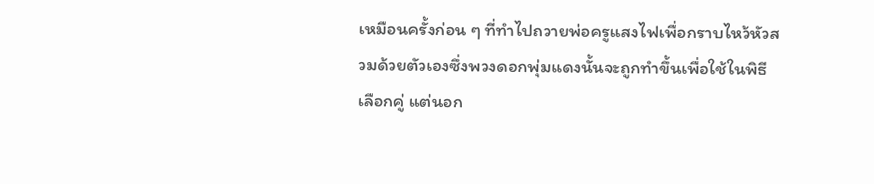เหมือนครั้งก่อน ๆ ที่ทำไปถวายพ่อครูแสงไฟเพื่อกราบไหว้หัวสวมด้วยตัวเองซึ่งพวงดอกพุ่มแดงนั้นจะถูกทำขึ้นเพื่อใช้ในพิธีเลือกคู่ แต่นอก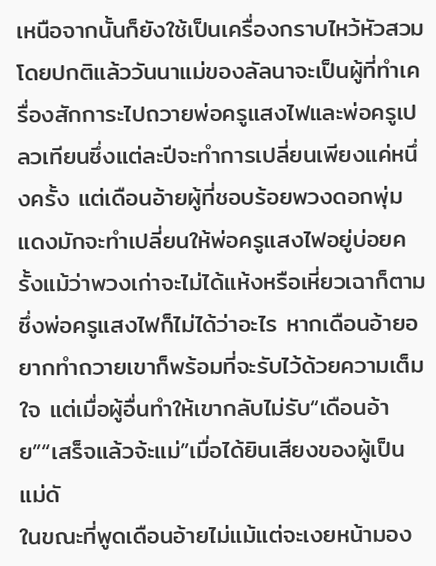เหนือจากนั้นก็ยังใช้เป็นเครื่องกราบไหว้หัวสวม โดยปกติแล้ววันนาแม่ของลัลนาจะเป็นผู้ที่ทำเครื่องสักการะไปถวายพ่อครูแสงไฟและพ่อครูเปลวเทียนซึ่งแต่ละปีจะทำการเปลี่ยนเพียงแค่หนึ่งครั้ง แต่เดือนอ้ายผู้ที่ชอบร้อยพวงดอกพุ่มแดงมักจะทำเปลี่ยนให้พ่อครูแสงไฟอยู่บ่อยครั้งแม้ว่าพวงเก่าจะไม่ได้แห้งหรือเหี่ยวเฉาก็ตามซึ่งพ่อครูแสงไฟก็ไม่ได้ว่าอะไร หากเดือนอ้ายอยากทำถวายเขาก็พร้อมที่จะรับไว้ด้วยความเต็มใจ แต่เมื่อผู้อื่นทำให้เขากลับไม่รับ“เดือนอ้าย”“เสร็จแล้วจ้ะแม่”เมื่อได้ยินเสียงของผู้เป็นแม่ดั
ในขณะที่พูดเดือนอ้ายไม่แม้แต่จะเงยหน้ามอง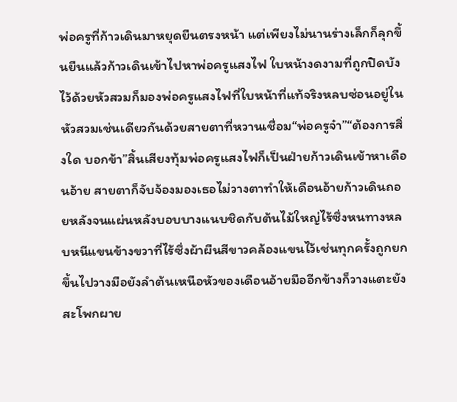พ่อครูที่ก้าวเดินมาหยุดยืนตรงหน้า แต่เพียงไม่นานร่างเล็กก็ลุกขึ้นยืนแล้วก้าวเดินเข้าไปหาพ่อครูแสงไฟ ใบหน้างดงามที่ถูกปิดบังไว้ด้วยหัวสวมก็มองพ่อครูแสงไฟที่ใบหน้าที่แท้จริงหลบซ่อนอยู่ในหัวสวมเช่นเดียวกันด้วยสายตาที่หวานเชื่อม“พ่อครูจ๋า”“ต้องการสิ่งใด บอกข้า”สิ้นเสียงทุ้มพ่อครูแสงไฟก็เป็นฝ่ายก้าวเดินเข้าหาเดือนอ้าย สายตาก็จับจ้องมองเธอไม่วางตาทำให้เดือนอ้ายก้าวเดินถอยหลังจนแผ่นหลังบอบบางแนบชิดกับต้นไม้ใหญ่ไร้ซึ่งหนทางหลบหนีแขนข้างขวาที่ไร้ซึ่งผ้าผืนสีขาวคล้องแขนไว้เช่นทุกครั้งถูกยกขึ้นไปวางมือยังลำต้นเหนือหัวของเดือนอ้ายมืออีกข้างก็วางแตะยังสะโพกผาย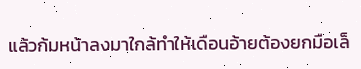แล้วก้มหน้าลงมาใกล้ทำให้เดือนอ้ายต้องยกมือเล็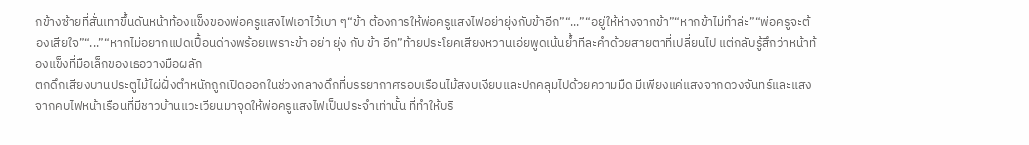กข้างซ้ายที่สั่นเทาขึ้นดันหน้าท้องแข็งของพ่อครูแสงไฟเอาไว้เบา ๆ“ข้า ต้องการให้พ่อครูแสงไฟอย่ายุ่งกับข้าอีก”“...”“อยู่ให้ห่างจากข้า”“หากข้าไม่ทำล่ะ”“พ่อครูจะต้องเสียใจ”“...”“หากไม่อยากแปดเปื้อนด่างพร้อยเพราะข้า อย่า ยุ่ง กับ ข้า อีก”ท้ายประโยคเสียงหวานเอ่ยพูดเน้นย้ำทีละคำด้วยสายตาที่เปลี่ยนไป แต่กลับรู้สึกว่าหน้าท้องแข็งที่มือเล็กของเธอวางมือผลัก
ตกดึกเสียงบานประตูไม้ไผ่ฝั่งตำหนักถูกเปิดออกในช่วงกลางดึกที่บรรยากาศรอบเรือนไม้สงบเงียบและปกคลุมไปด้วยความมืด มีเพียงแค่แสงจากดวงจันทร์และแสงจากคบไฟหน้าเรือนที่มีชาวบ้านแวะเวียนมาจุดให้พ่อครูแสงไฟเป็นประจำเท่านั้น ที่ทำให้บริ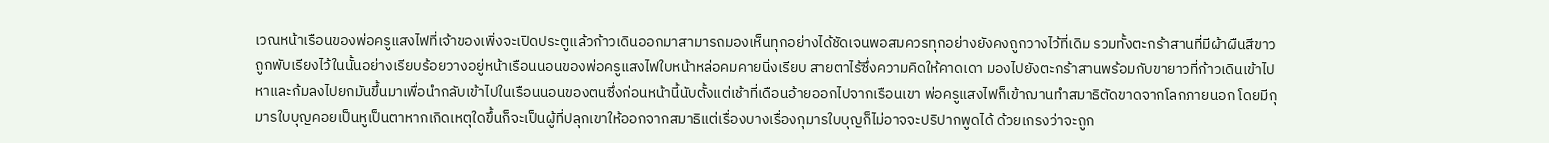เวณหน้าเรือนของพ่อครูแสงไฟที่เจ้าของเพิ่งจะเปิดประตูแล้วก้าวเดินออกมาสามารถมองเห็นทุกอย่างได้ชัดเจนพอสมควรทุกอย่างยังคงถูกวางไว้ที่เดิม รวมทั้งตะกร้าสานที่มีผ้าผืนสีขาวถูกพับเรียงไว้ในนั้นอย่างเรียบร้อยวางอยู่หน้าเรือนนอนของพ่อครูแสงไฟใบหน้าหล่อคมคายนิ่งเรียบ สายตาไร้ซึ่งความคิดให้คาดเดา มองไปยังตะกร้าสานพร้อมกับขายาวที่ก้าวเดินเข้าไปหาและก้มลงไปยกมันขึ้นมาเพื่อนำกลับเข้าไปในเรือนนอนของตนซึ่งก่อนหน้านี้นับตั้งแต่เช้าที่เดือนอ้ายออกไปจากเรือนเขา พ่อครูแสงไฟก็เข้าฌานทำสมาธิตัดขาดจากโลกภายนอก โดยมีกุมารใบบุญคอยเป็นหูเป็นตาหากเกิดเหตุใดขึ้นก็จะเป็นผู้ที่ปลุกเขาให้ออกจากสมาธิแต่เรื่องบางเรื่องกุมารใบบุญก็ไม่อาจจะปริปากพูดได้ ด้วยเกรงว่าจะถูก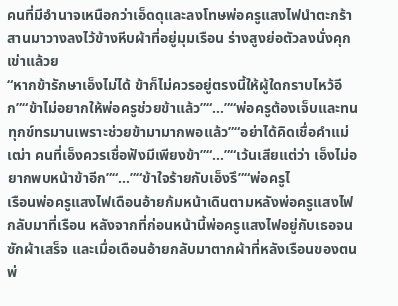คนที่มีอำนาจเหนือกว่าเอ็ดดุและลงโทษพ่อครูแสงไฟนำตะกร้าสานมาวางลงไว้ข้างหีบผ้าที่อยู่มุมเรือน ร่างสูงย่อตัวลงนั่งคุกเข่าแล้วย
“หากข้ารักษาเอ็งไม่ได้ ข้าก็ไม่ควรอยู่ตรงนี้ให้ผู้ใดกราบไหว้อีก”“ข้าไม่อยากให้พ่อครูช่วยข้าแล้ว”“...”“พ่อครูต้องเจ็บและทนทุกข์ทรมานเพราะช่วยข้ามามากพอแล้ว”“อย่าได้คิดเชื่อคำแม่เฒ่า คนที่เอ็งควรเชื่อฟังมีเพียงข้า”“...”“เว้นเสียแต่ว่า เอ็งไม่อยากพบหน้าข้าอีก”“...”“ข้าใจร้ายกับเอ็งรึ”“พ่อครูไ
เรือนพ่อครูแสงไฟเดือนอ้ายก้มหน้าเดินตามหลังพ่อครูแสงไฟกลับมาที่เรือน หลังจากที่ก่อนหน้านี้พ่อครูแสงไฟอยู่กับเธอจนซักผ้าเสร็จ และเมื่อเดือนอ้ายกลับมาตากผ้าที่หลังเรือนของตน พ่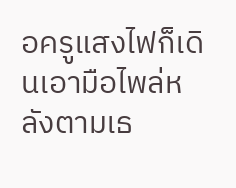อครูแสงไฟก็เดินเอามือไพล่หลังตามเธ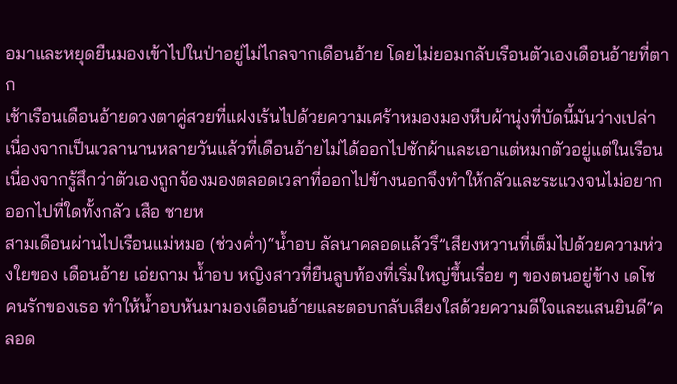อมาและหยุดยืนมองเข้าไปในป่าอยู่ไม่ไกลจากเดือนอ้าย โดยไม่ยอมกลับเรือนตัวเองเดือนอ้ายที่ตาก
เช้าเรือนเดือนอ้ายดวงตาคู่สวยที่แฝงเร้นไปด้วยความเศร้าหมองมองหีบผ้านุ่งที่บัดนี้มันว่างเปล่าเนื่องจากเป็นเวลานานหลายวันแล้วที่เดือนอ้ายไม่ได้ออกไปซักผ้าและเอาแต่หมกตัวอยู่แต่ในเรือน เนื่องจากรู้สึกว่าตัวเองถูกจ้องมองตลอดเวลาที่ออกไปข้างนอกจึงทำให้กลัวและระแวงจนไม่อยากออกไปที่ใดทั้งกลัว เสือ ชายห
สามเดือนผ่านไปเรือนแม่หมอ (ช่วงค่ำ)“น้ำอบ ลัลนาคลอดแล้วรึ”เสียงหวานที่เต็มไปด้วยความห่วงใยของ เดือนอ้าย เอ่ยถาม น้ำอบ หญิงสาวที่ยืนลูบท้องที่เริ่มใหญ่ขึ้นเรื่อย ๆ ของตนอยู่ข้าง เดโช คนรักของเธอ ทำให้น้ำอบหันมามองเดือนอ้ายและตอบกลับเสียงใสด้วยความดีใจและแสนยินดี“คลอด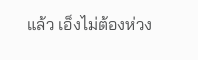แล้ว เอ็งไม่ต้องห่วง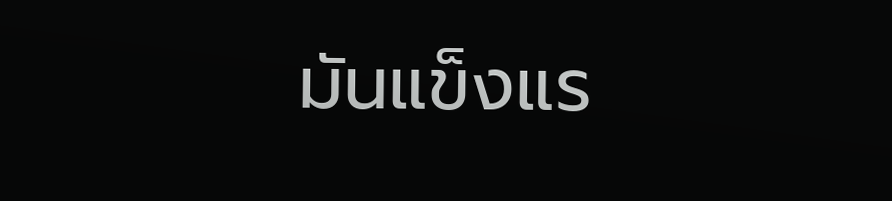มันแข็งแร